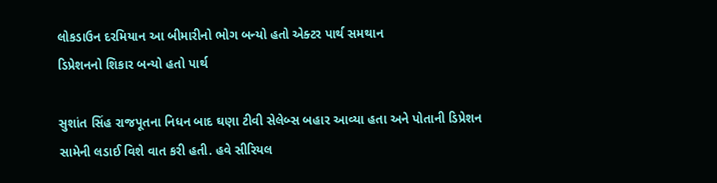લોકડાઉન દરમિયાન આ બીમારીનો ભોગ બન્યો હતો એક્ટર પાર્થ સમથાન
ડિપ્રેશનનો શિકાર બન્યો હતો પાર્થ

સુશાંત સિંહ રાજપૂતના નિધન બાદ ઘણા ટીવી સેલેબ્સ બહાર આવ્યા હતા અને પોતાની ડિપ્રેશન સામેની લડાઈ વિશે વાત કરી હતી. હવે સીરિયલ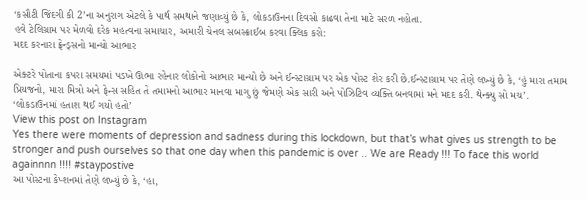‘કસૌટી જિંદગી કી 2’ના અનુરાગ એટલે કે પાર્થ સમથાને જણાવ્યું છે કે, લોકડાઉનના દિવસો કાઢવા તેના માટે સરળ નહોતા.
હવે ટેલિગ્રામ પર મેળવો દરેક મહત્વના સમાચાર, અમારી ચેનલ સબસ્ક્રાઈબ કરવા ક્લિક કરો:
મદદ કરનારા ફ્રેન્ડ્સનો માન્યો આભાર

એક્ટરે પોતાના કપરા સમયમાં પડખે ઊભા રહેનાર લોકોનો આભાર માન્યો છે અને ઈન્સ્ટાગ્રામ પર એક પોસ્ટ શેર કરી છે.ઈન્સ્ટાગ્રામ પર તેણે લખ્યું છે કે, ‘હું મારા તમામ પ્રિયજનો, મારા મિત્રો અને ફેન્સ સહિત તે તમામનો આભાર માનવા માગુ છું જેમણે એક સારી અને પોઝિટિવ વ્યક્તિ બનવામાં મને મદદ કરી. થેન્ક્યુ સો મચ’.
‘લોકડાઉનમાં હતાશ થઈ ગયો હતો’
View this post on Instagram
Yes there were moments of depression and sadness during this lockdown, but that’s what gives us strength to be stronger and push ourselves so that one day when this pandemic is over .. We are Ready !!! To face this world againnnn !!!! #staypostive
આ પોસ્ટના કેપ્શનમાં તેણે લખ્યું છે કે, ‘હા,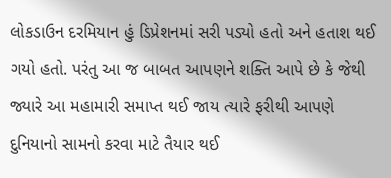લોકડાઉન દરમિયાન હું ડિપ્રેશનમાં સરી પડ્યો હતો અને હતાશ થઈ ગયો હતો. પરંતુ આ જ બાબત આપણને શક્તિ આપે છે કે જેથી જ્યારે આ મહામારી સમાપ્ત થઈ જાય ત્યારે ફરીથી આપણે દુનિયાનો સામનો કરવા માટે તૈયાર થઈ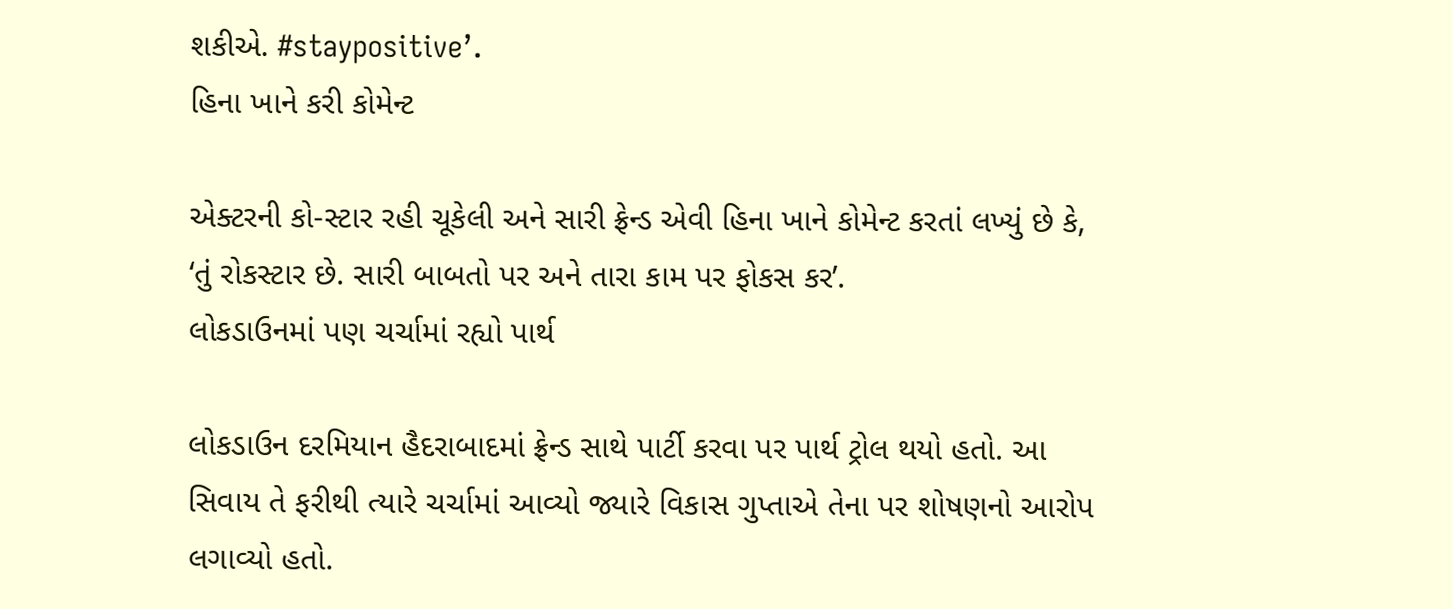શકીએ. #staypositive’.
હિના ખાને કરી કોમેન્ટ

એક્ટરની કો-સ્ટાર રહી ચૂકેલી અને સારી ફ્રેન્ડ એવી હિના ખાને કોમેન્ટ કરતાં લખ્યું છે કે, ‘તું રોકસ્ટાર છે. સારી બાબતો પર અને તારા કામ પર ફોકસ કર’.
લોકડાઉનમાં પણ ચર્ચામાં રહ્યો પાર્થ

લોકડાઉન દરમિયાન હૈદરાબાદમાં ફ્રેન્ડ સાથે પાર્ટી કરવા પર પાર્થ ટ્રોલ થયો હતો. આ સિવાય તે ફરીથી ત્યારે ચર્ચામાં આવ્યો જ્યારે વિકાસ ગુપ્તાએ તેના પર શોષણનો આરોપ લગાવ્યો હતો.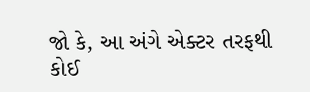જો કે, આ અંગે એક્ટર તરફથી કોઈ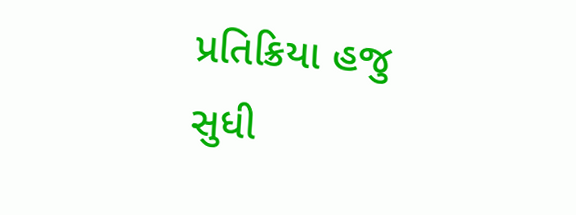પ્રતિક્રિયા હજુ સુધી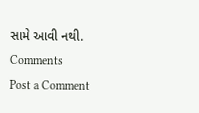સામે આવી નથી.
Comments
Post a Comment